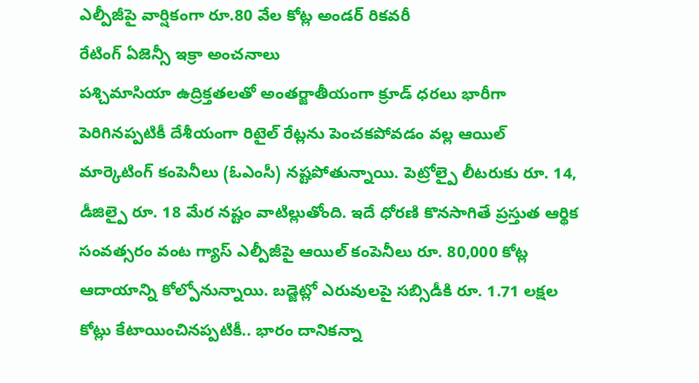ఎల్పీజీపై వార్షికంగా రూ.80 వేల కోట్ల అండర్ రికవరీ
రేటింగ్ ఏజెన్సీ ఇక్రా అంచనాలు
పశ్చిమాసియా ఉద్రిక్తతలతో అంతర్జాతీయంగా క్రూడ్ ధరలు భారీగా పెరిగినప్పటికీ దేశీయంగా రిటైల్ రేట్లను పెంచకపోవడం వల్ల ఆయిల్ మార్కెటింగ్ కంపెనీలు (ఓఎంసీ) నష్టపోతున్నాయి. పెట్రోల్పై లీటరుకు రూ. 14, డీజిల్పై రూ. 18 మేర నష్టం వాటిల్లుతోంది. ఇదే ధోరణి కొనసాగితే ప్రస్తుత ఆర్థిక సంవత్సరం వంట గ్యాస్ ఎల్పీజీపై ఆయిల్ కంపెనీలు రూ. 80,000 కోట్ల ఆదాయాన్ని కోల్పోనున్నాయి. బడ్జెట్లో ఎరువులపై సబ్సిడీకి రూ. 1.71 లక్షల కోట్లు కేటాయించినప్పటికీ.. భారం దానికన్నా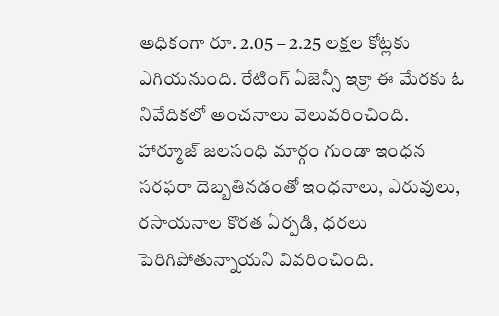అధికంగా రూ. 2.05 – 2.25 లక్షల కోట్లకు ఎగియనుంది. రేటింగ్ ఏజెన్సీ ఇక్రా ఈ మేరకు ఓ నివేదికలో అంచనాలు వెలువరించింది.
హార్మూజ్ జలసంధి మార్గం గుండా ఇంధన సరఫరా దెబ్బతినడంతో ఇంధనాలు, ఎరువులు, రసాయనాల కొరత ఏర్పడి, ధరలు పెరిగిపోతున్నాయని వివరించింది.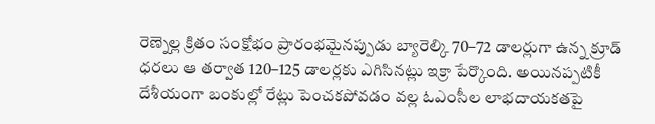రెణ్నెల్ల క్రితం సంక్షోభం ప్రారంభమైనప్పుడు బ్యారెల్కి 70–72 డాలర్లుగా ఉన్న క్రూడ్ ధరలు ఆ తర్వాత 120–125 డాలర్లకు ఎగిసినట్లు ఇక్రా పేర్కొంది. అయినప్పటికీ దేశీయంగా బంకుల్లో రేట్లు పెంచకపోవడం వల్ల ఓఎంసీల లాభదాయకతపై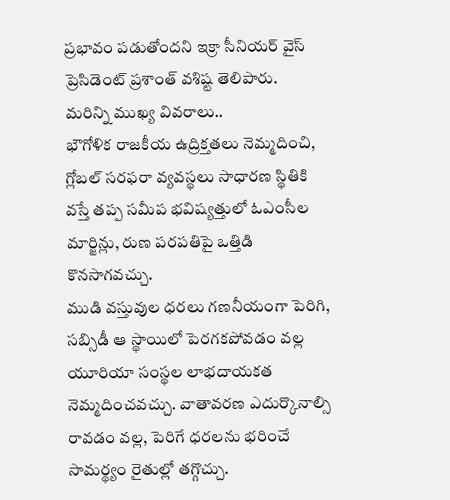ప్రభావం పడుతోందని ఇక్రా సీనియర్ వైస్ ప్రెసిడెంట్ ప్రశాంత్ వశిష్ట తెలిపారు.
మరిన్ని ముఖ్య వివరాలు..
భౌగోళిక రాజకీయ ఉద్రిక్తతలు నెమ్మదించి, గ్లోబల్ సరఫరా వ్యవస్థలు సాధారణ స్థితికి వస్తే తప్ప సమీప భవిష్యత్తులో ఓఎంసీల మార్జిన్లు, రుణ పరపతిపై ఒత్తిడి కొనసాగవచ్చు.
ముడి వస్తువుల ధరలు గణనీయంగా పెరిగి, సబ్సిడీ ఆ స్థాయిలో పెరగకపోవడం వల్ల యూరియా సంస్థల లాభదాయకత నెమ్మదించవచ్చు. వాతావరణ ఎదుర్కొనాల్సి రావడం వల్ల, పెరిగే ధరలను భరించే సామర్థ్యం రైతుల్లో తగ్గొచ్చు.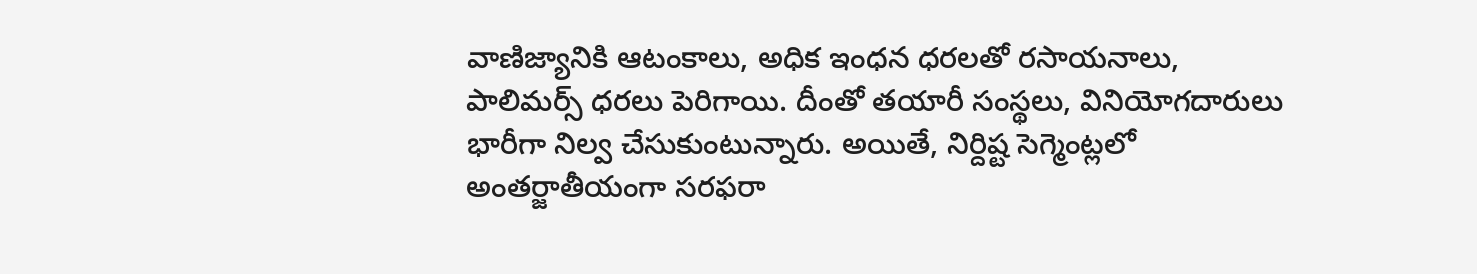వాణిజ్యానికి ఆటంకాలు, అధిక ఇంధన ధరలతో రసాయనాలు, పాలిమర్స్ ధరలు పెరిగాయి. దీంతో తయారీ సంస్థలు, వినియోగదారులు భారీగా నిల్వ చేసుకుంటున్నారు. అయితే, నిర్దిష్ట సెగ్మెంట్లలో అంతర్జాతీయంగా సరఫరా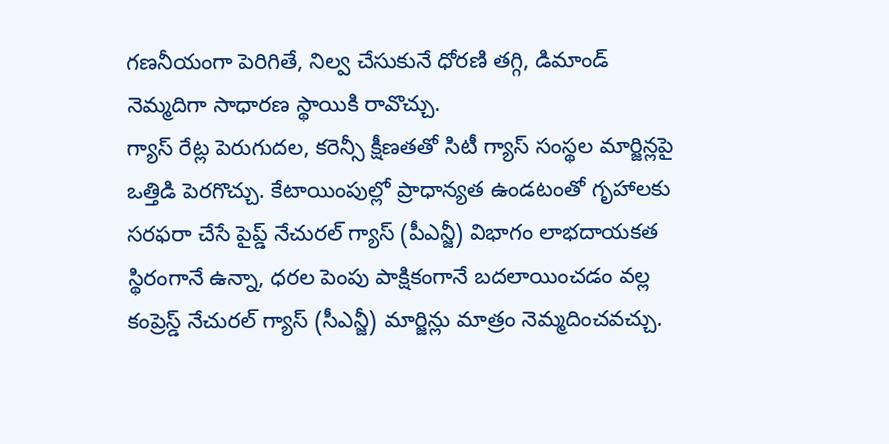గణనీయంగా పెరిగితే, నిల్వ చేసుకునే ధోరణి తగ్గి, డిమాండ్ నెమ్మదిగా సాధారణ స్థాయికి రావొచ్చు.
గ్యాస్ రేట్ల పెరుగుదల, కరెన్సీ క్షీణతతో సిటీ గ్యాస్ సంస్థల మార్జిన్లపై ఒత్తిడి పెరగొచ్చు. కేటాయింపుల్లో ప్రాధాన్యత ఉండటంతో గృహాలకు సరఫరా చేసే పైప్డ్ నేచురల్ గ్యాస్ (పీఎన్జీ) విభాగం లాభదాయకత స్థిరంగానే ఉన్నా, ధరల పెంపు పాక్షికంగానే బదలాయించడం వల్ల కంప్రెస్డ్ నేచురల్ గ్యాస్ (సీఎన్జీ) మార్జిన్లు మాత్రం నెమ్మదించవచ్చు.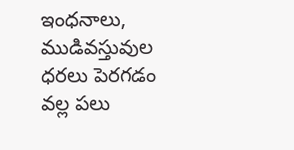ఇంధనాలు, ముడివస్తువుల ధరలు పెరగడం వల్ల పలు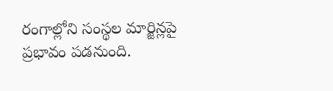రంగాల్లోని సంస్థల మార్జిన్లపై ప్రభావం పడనుంది.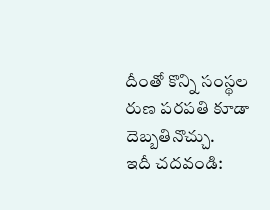దీంతో కొన్ని సంస్థల రుణ పరపతి కూడా దెబ్బతినొచ్చు.
ఇదీ చదవండి: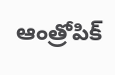ఆంత్రోపిక్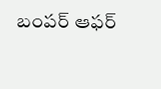బంపర్ ఆఫర్